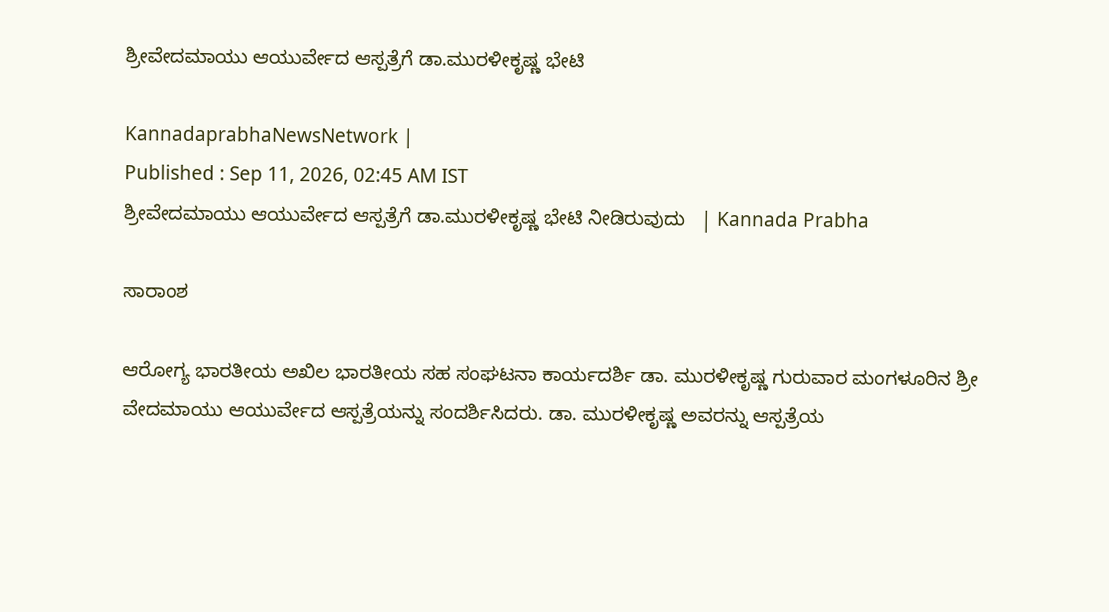ಶ್ರೀವೇದಮಾಯು ಆಯುರ್ವೇದ ಆಸ್ಪತ್ರೆಗೆ ಡಾ.ಮುರಳೀಕೃಷ್ಣ ಭೇಟಿ

KannadaprabhaNewsNetwork |
Published : Sep 11, 2026, 02:45 AM IST
ಶ್ರೀವೇದಮಾಯು ಆಯುರ್ವೇದ ಆಸ್ಪತ್ರೆಗೆ ಡಾ.ಮುರಳೀಕೃಷ್ಣ ಭೇಟಿ ನೀಡಿರುವುದು   | Kannada Prabha

ಸಾರಾಂಶ

ಆರೋಗ್ಯ ಭಾರತೀಯ ಅಖಿಲ ಭಾರತೀಯ ಸಹ ಸಂಘಟನಾ ಕಾರ್ಯದರ್ಶಿ ಡಾ. ಮುರಳೀಕೃಷ್ಣ ಗುರುವಾರ ಮಂಗಳೂರಿನ ಶ್ರೀ ವೇದಮಾಯು ಆಯುರ್ವೇದ ಆಸ್ಪತ್ರೆಯನ್ನು ಸಂದರ್ಶಿಸಿದರು. ಡಾ. ಮುರಳೀಕೃಷ್ಣ ಅವರನ್ನು ಆಸ್ಪತ್ರೆಯ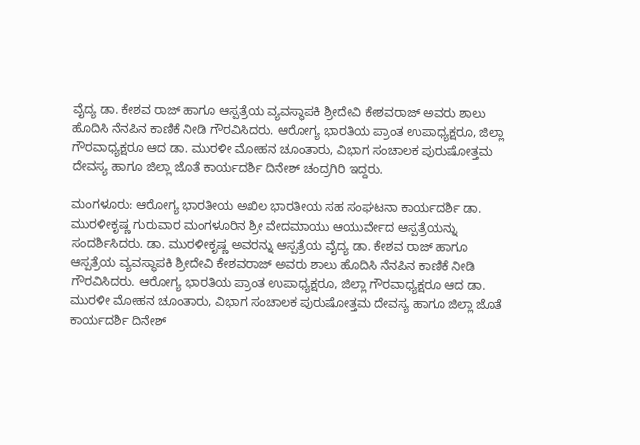ವೈದ್ಯ ಡಾ. ಕೇಶವ ರಾಜ್ ಹಾಗೂ ಆಸ್ಪತ್ರೆಯ ವ್ಯವಸ್ಥಾಪಕಿ ಶ್ರೀದೇವಿ ಕೇಶವರಾಜ್ ಅವರು ಶಾಲು ಹೊದಿಸಿ ನೆನಪಿನ ಕಾಣಿಕೆ ನೀಡಿ ಗೌರವಿಸಿದರು. ಆರೋಗ್ಯ ಭಾರತಿಯ ಪ್ರಾಂತ ಉಪಾಧ್ಯಕ್ಷರೂ, ಜಿಲ್ಲಾ ಗೌರವಾಧ್ಯಕ್ಷರೂ ಆದ ಡಾ. ಮುರಳೀ ಮೋಹನ ಚೂಂತಾರು, ವಿಭಾಗ ಸಂಚಾಲಕ ಪುರುಷೋತ್ತಮ ದೇವಸ್ಯ ಹಾಗೂ ಜಿಲ್ಲಾ ಜೊತೆ ಕಾರ್ಯದರ್ಶಿ ದಿನೇಶ್ ಚಂದ್ರಗಿರಿ ಇದ್ದರು.

ಮಂಗಳೂರು: ಆರೋಗ್ಯ ಭಾರತೀಯ ಅಖಿಲ ಭಾರತೀಯ ಸಹ ಸಂಘಟನಾ ಕಾರ್ಯದರ್ಶಿ ಡಾ. ಮುರಳೀಕೃಷ್ಣ ಗುರುವಾರ ಮಂಗಳೂರಿನ ಶ್ರೀ ವೇದಮಾಯು ಆಯುರ್ವೇದ ಆಸ್ಪತ್ರೆಯನ್ನು ಸಂದರ್ಶಿಸಿದರು. ಡಾ. ಮುರಳೀಕೃಷ್ಣ ಅವರನ್ನು ಆಸ್ಪತ್ರೆಯ ವೈದ್ಯ ಡಾ. ಕೇಶವ ರಾಜ್ ಹಾಗೂ ಆಸ್ಪತ್ರೆಯ ವ್ಯವಸ್ಥಾಪಕಿ ಶ್ರೀದೇವಿ ಕೇಶವರಾಜ್ ಅವರು ಶಾಲು ಹೊದಿಸಿ ನೆನಪಿನ ಕಾಣಿಕೆ ನೀಡಿ ಗೌರವಿಸಿದರು. ಆರೋಗ್ಯ ಭಾರತಿಯ ಪ್ರಾಂತ ಉಪಾಧ್ಯಕ್ಷರೂ, ಜಿಲ್ಲಾ ಗೌರವಾಧ್ಯಕ್ಷರೂ ಆದ ಡಾ. ಮುರಳೀ ಮೋಹನ ಚೂಂತಾರು, ವಿಭಾಗ ಸಂಚಾಲಕ ಪುರುಷೋತ್ತಮ ದೇವಸ್ಯ ಹಾಗೂ ಜಿಲ್ಲಾ ಜೊತೆ ಕಾರ್ಯದರ್ಶಿ ದಿನೇಶ್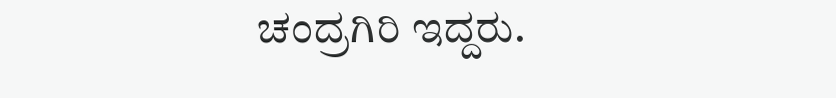ಚಂದ್ರಗಿರಿ ಇದ್ದರು.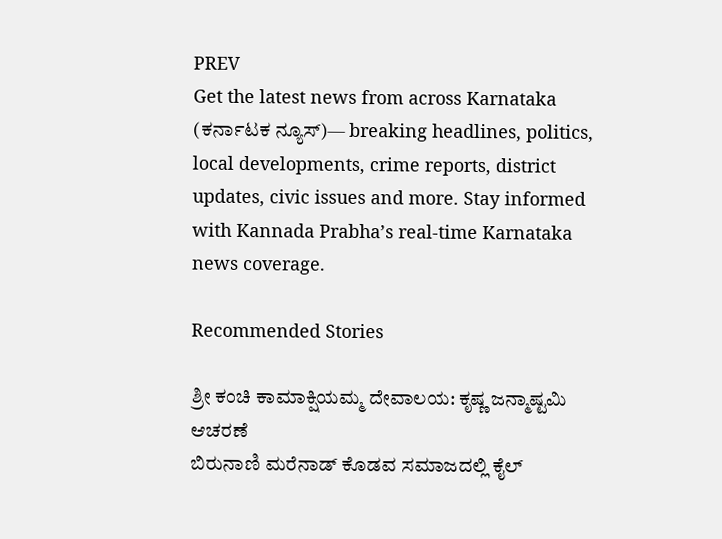PREV
Get the latest news from across Karnataka (ಕರ್ನಾಟಕ ನ್ಯೂಸ್)— breaking headlines, politics, local developments, crime reports, district updates, civic issues and more. Stay informed with Kannada Prabha’s real‑time Karnataka news coverage.

Recommended Stories

ಶ್ರೀ ಕಂಚಿ ಕಾಮಾಕ್ಷಿಯಮ್ಮ ದೇವಾಲಯ: ಕೃಷ್ಣ ಜನ್ಮಾಷ್ಟಮಿ ಆಚರಣೆ
ಬಿರುನಾಣಿ ಮರೆನಾಡ್ ಕೊಡವ ಸಮಾಜದಲ್ಲಿ ಕೈಲ್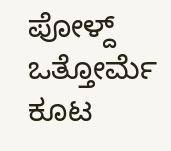ಪೋಳ್ದ್ ಒತ್ತೋರ್ಮೆ ಕೂಟ